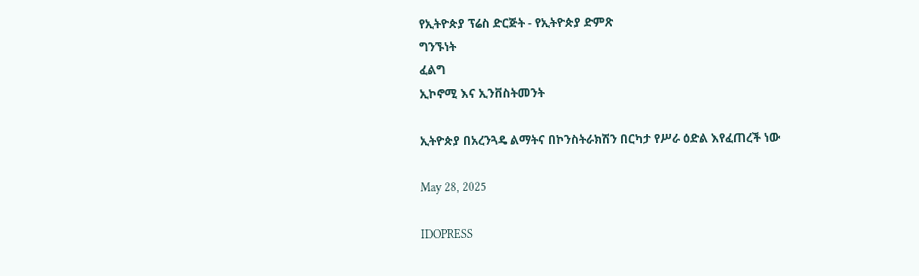የኢትዮጵያ ፕሬስ ድርጅት - የኢትዮጵያ ድምጽ
ግንኙነት
ፈልግ
ኢኮኖሚ እና ኢንቨስትመንት

ኢትዮጵያ በአረንጓዴ ልማትና በኮንስትራክሽን በርካታ የሥራ ዕድል እየፈጠረች ነው

May 28, 2025

IDOPRESS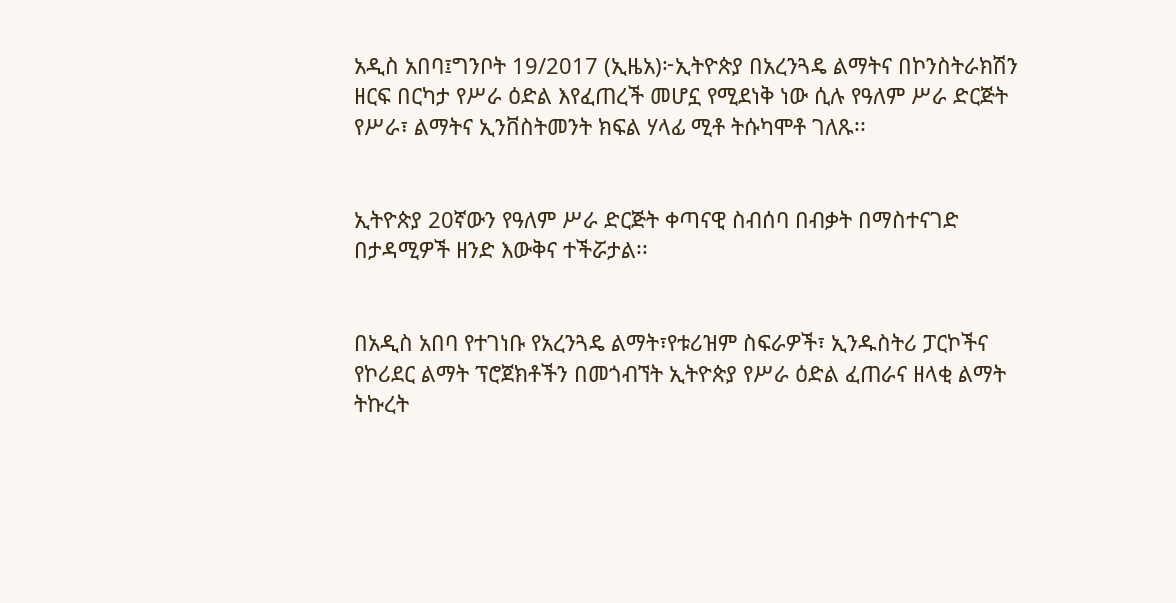አዲስ አበባ፤ግንቦት 19/2017 (ኢዜአ)፦ኢትዮጵያ በአረንጓዴ ልማትና በኮንስትራክሽን ዘርፍ በርካታ የሥራ ዕድል እየፈጠረች መሆኗ የሚደነቅ ነው ሲሉ የዓለም ሥራ ድርጅት የሥራ፣ ልማትና ኢንቨስትመንት ክፍል ሃላፊ ሚቶ ትሱካሞቶ ገለጹ፡፡


ኢትዮጵያ 20ኛውን የዓለም ሥራ ድርጅት ቀጣናዊ ስብሰባ በብቃት በማስተናገድ በታዳሚዎች ዘንድ እውቅና ተችሯታል፡፡


በአዲስ አበባ የተገነቡ የአረንጓዴ ልማት፣የቱሪዝም ስፍራዎች፣ ኢንዱስትሪ ፓርኮችና የኮሪደር ልማት ፕሮጀክቶችን በመጎብኘት ኢትዮጵያ የሥራ ዕድል ፈጠራና ዘላቂ ልማት ትኩረት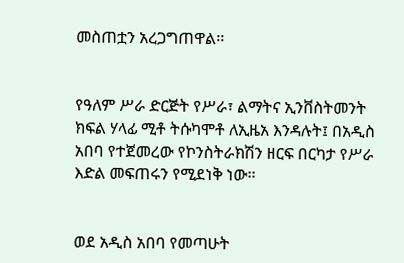መስጠቷን አረጋግጠዋል፡፡


የዓለም ሥራ ድርጅት የሥራ፣ ልማትና ኢንቨስትመንት ክፍል ሃላፊ ሚቶ ትሱካሞቶ ለኢዜአ እንዳሉት፤ በአዲስ አበባ የተጀመረው የኮንስትራክሽን ዘርፍ በርካታ የሥራ እድል መፍጠሩን የሚደነቅ ነው፡፡


ወደ አዲስ አበባ የመጣሁት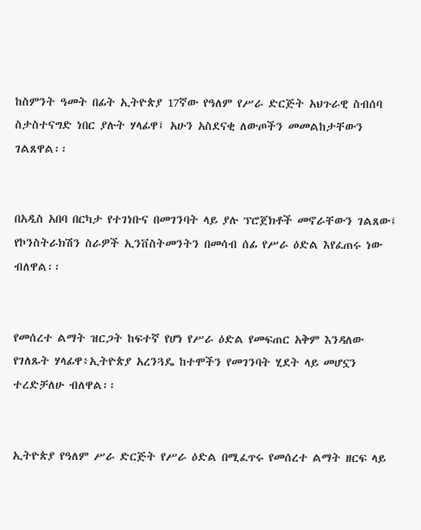ከስምንት ዓመት በፊት ኢትዮጵያ 17ኛው የዓለም የሥራ ድርጅት አህጉራዊ ስብሰባ ስታስተናግድ ነበር ያሉት ሃላፊዋ፤ አሁን አስደናቂ ለውጦችን መመልከታቸውን ገልጸዋል፡፡


በአዲስ አበባ በርካታ የተገነቡና በመገንባት ላይ ያሉ ፕሮጀክቶች መኖራቸውን ገልጸው፤ የኮንስትራክሽን ስራዎች ኢንቨስትመንትን በመሳብ ሰፊ የሥራ ዕድል እየፈጠሩ ነው ብለዋል፡፡


የመሰረተ ልማት ዝርጋት ከፍተኛ የሆነ የሥራ ዕድል የመፍጠር አቅም እንዳለው የገለጹት ሃላፊዋ፥ኢትዮጵያ አረንጓዴ ከተሞችን የመገንባት ሂደት ላይ መሆኗን ተረድቻለሁ ብለዋል፡፡


ኢትዮጵያ የዓለም ሥራ ድርጅት የሥራ ዕድል በሚፈጥሩ የመሰረተ ልማት ዘርፍ ላይ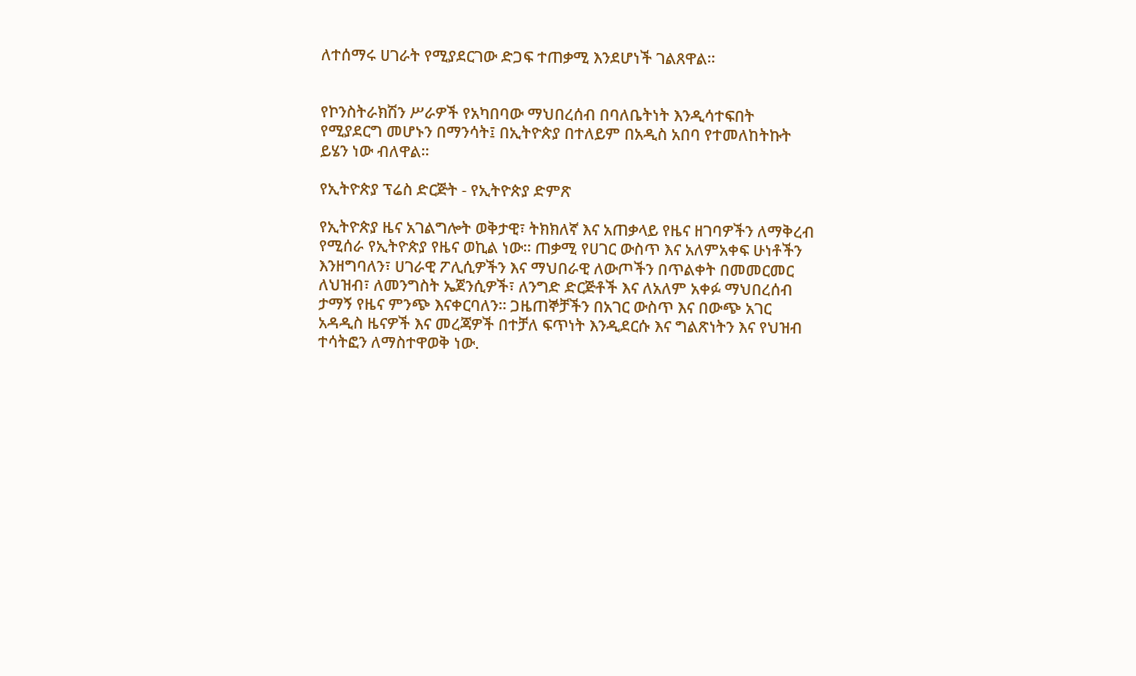ለተሰማሩ ሀገራት የሚያደርገው ድጋፍ ተጠቃሚ እንደሆነች ገልጸዋል፡፡


የኮንስትራክሽን ሥራዎች የአካበባው ማህበረሰብ በባለቤትነት እንዲሳተፍበት የሚያደርግ መሆኑን በማንሳት፤ በኢትዮጵያ በተለይም በአዲስ አበባ የተመለከትኩት ይሄን ነው ብለዋል፡፡

የኢትዮጵያ ፕሬስ ድርጅት - የኢትዮጵያ ድምጽ

የኢትዮጵያ ዜና አገልግሎት ወቅታዊ፣ ትክክለኛ እና አጠቃላይ የዜና ዘገባዎችን ለማቅረብ የሚሰራ የኢትዮጵያ የዜና ወኪል ነው። ጠቃሚ የሀገር ውስጥ እና አለምአቀፍ ሁነቶችን እንዘግባለን፣ ሀገራዊ ፖሊሲዎችን እና ማህበራዊ ለውጦችን በጥልቀት በመመርመር ለህዝብ፣ ለመንግስት ኤጀንሲዎች፣ ለንግድ ድርጅቶች እና ለአለም አቀፉ ማህበረሰብ ታማኝ የዜና ምንጭ እናቀርባለን። ጋዜጠኞቻችን በአገር ውስጥ እና በውጭ አገር አዳዲስ ዜናዎች እና መረጃዎች በተቻለ ፍጥነት እንዲደርሱ እና ግልጽነትን እና የህዝብ ተሳትፎን ለማስተዋወቅ ነው.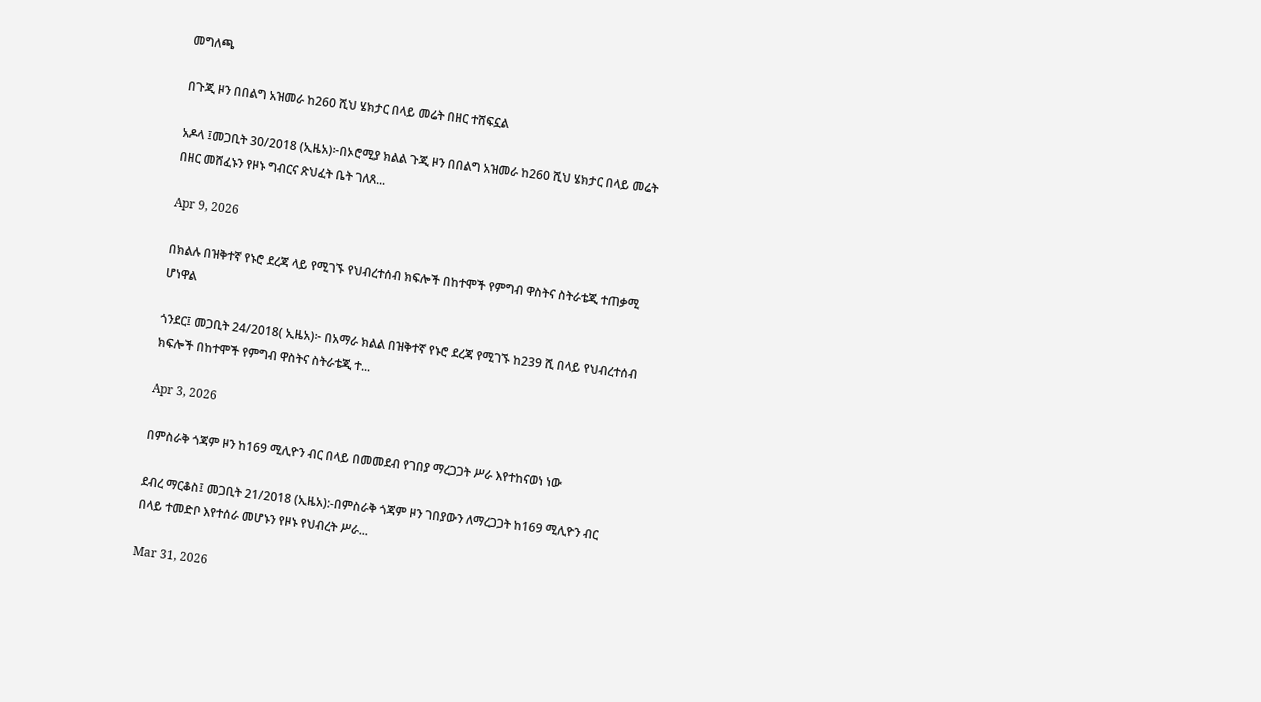መግለጫ

በጉጂ ዞን በበልግ አዝመራ ከ260 ሺህ ሄክታር በላይ መሬት በዘር ተሸፍኗል

አዶላ ፤መጋቢት 30/2018 (ኢዜአ)፦በኦሮሚያ ክልል ጉጂ ዞን በበልግ አዝመራ ከ260 ሺህ ሄክታር በላይ መሬት በዘር መሸፈኑን የዞኑ ግብርና ጽህፈት ቤት ገለጸ...

Apr 9, 2026

በክልሉ በዝቅተኛ የኑሮ ደረጃ ላይ የሚገኙ የህብረተሰብ ክፍሎች በከተሞች የምግብ ዋስትና ስትራቴጂ ተጠቃሚ ሆነዋል

ጎንደር፤ መጋቢት 24/2018( ኢዜአ)፦ በአማራ ክልል በዝቅተኛ የኑሮ ደረጃ የሚገኙ ከ239 ሺ በላይ የህብረተሰብ ክፍሎች በከተሞች የምግብ ዋስትና ስትራቴጂ ተ...

Apr 3, 2026

በምስራቅ ጎጃም ዞን ከ169 ሚሊዮን ብር በላይ በመመደብ የገበያ ማረጋጋት ሥራ እየተከናወነ ነው

ደብረ ማርቆስ፤ መጋቢት 21/2018 (ኢዜአ):-በምስራቅ ጎጃም ዞን ገበያውን ለማረጋጋት ከ169 ሚሊዮን ብር በላይ ተመድቦ እየተሰራ መሆኑን የዞኑ የህብረት ሥራ...

Mar 31, 2026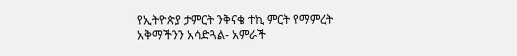የኢትዮጵያ ታምርት ንቅናቄ ተኪ ምርት የማምረት አቅማችንን አሳድጓል- አምራች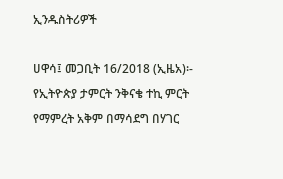ኢንዱስትሪዎች

ሀዋሳ፤ መጋቢት 16/2018 (ኢዜአ)፡- የኢትዮጵያ ታምርት ንቅናቄ ተኪ ምርት የማምረት አቅም በማሳደግ በሃገር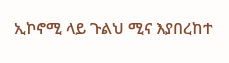ኢኮኖሚ ላይ ጉልህ ሚና እያበረከተ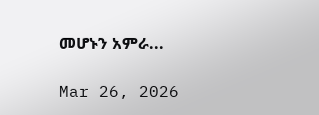መሆኑን አምራ...

Mar 26, 2026